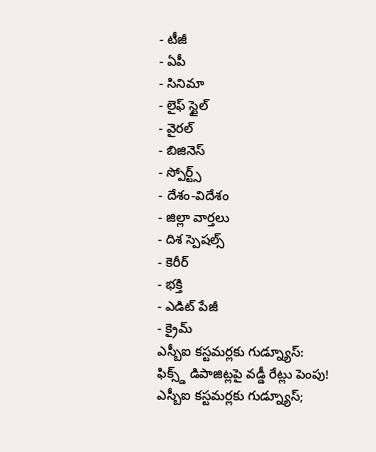- టీజీ
- ఏపీ
- సినిమా
- లైఫ్ స్టైల్
- వైరల్
- బిజినెస్
- స్పోర్ట్స్
- దేశం-విదేశం
- జిల్లా వార్తలు
- దిశ స్పెషల్స్
- కెరీర్
- భక్తి
- ఎడిట్ పేజీ
- క్రైమ్
ఎస్బీఐ కస్టమర్లకు గుడ్న్యూస్: ఫిక్స్డ్ డిపాజిట్లపై వడ్డీ రేట్లు పెంపు!
ఎస్బీఐ కస్టమర్లకు గుడ్న్యూస్;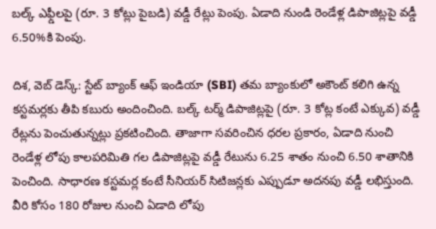బల్క్ ఎఫ్డీలపై (రూ. 3 కోట్లు పైబడి) వడ్డీ రేట్లు పెంపు. ఏడాది నుండి రెండేళ్ల డిపాజిట్లపై వడ్డీ 6.50%కి పెంపు.

దిశ, వెబ్ డెస్క్: స్టేట్ బ్యాంక్ ఆఫ్ ఇండియా (SBI) తమ బ్యాంకులో అకౌంట్ కలిగి ఉన్న కస్టమర్లకు తీపి కబురు అందించింది. బల్క్ టర్మ్ డిపాజిట్లపై (రూ. 3 కోట్ల కంటే ఎక్కువ) వడ్డీ రేట్లను పెంచుతున్నట్లు ప్రకటించింది. తాజాగా సవరించిన ధరల ప్రకారం, ఏడాది నుంచి రెండేళ్ల లోపు కాలపరిమితి గల డిపాజిట్లపై వడ్డీ రేటును 6.25 శాతం నుంచి 6.50 శాతానికి పెంచింది. సాధారణ కస్టమర్ల కంటే సీనియర్ సిటిజన్లకు ఎప్పుడూ అదనపు వడ్డీ లభిస్తుంది. వీరి కోసం 180 రోజుల నుంచి ఏడాది లోపు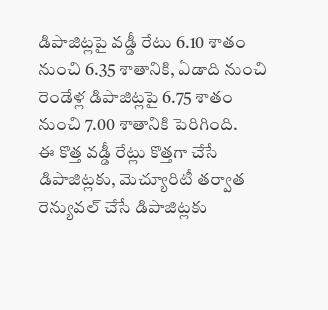డిపాజిట్లపై వడ్డీ రేటు 6.10 శాతం నుంచి 6.35 శాతానికి, ఏడాది నుంచి రెండేళ్ల డిపాజిట్లపై 6.75 శాతం నుంచి 7.00 శాతానికి పెరిగింది.
ఈ కొత్త వడ్డీ రేట్లు కొత్తగా చేసే డిపాజిట్లకు, మెచ్యూరిటీ తర్వాత రెన్యువల్ చేసే డిపాజిట్లకు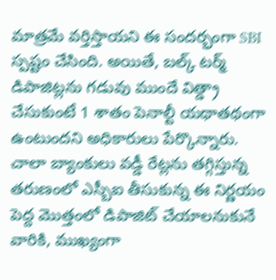మాత్రమే వర్తిస్తాయని ఈ సందర్భంగా SBI స్పష్టం చేసింది. అయితే, బల్క్ టర్మ్ డిపాజిట్లను గడువు ముందే విత్డ్రా చేసుకుంటే 1 శాతం పెనాల్టీ యథాతథంగా ఉంటుందని అధికారులు పేర్కొన్నారు. చాలా బ్యాంకులు వడ్డీ రేట్లను తగ్గిస్తున్న తరుణంలో ఎస్బీఐ తీసుకున్న ఈ నిర్ణయం పెద్ద మొత్తంలో డిపాజిట్ చేయాలనుకునే వారికి, ముఖ్యంగా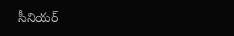సీనియర్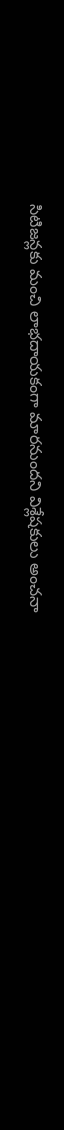సిటిజన్లకు మంచి లాభదాయకంగా మారనుందని విశ్లేషకులు అంచనా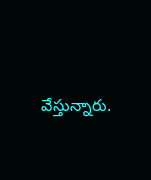వేస్తున్నారు.